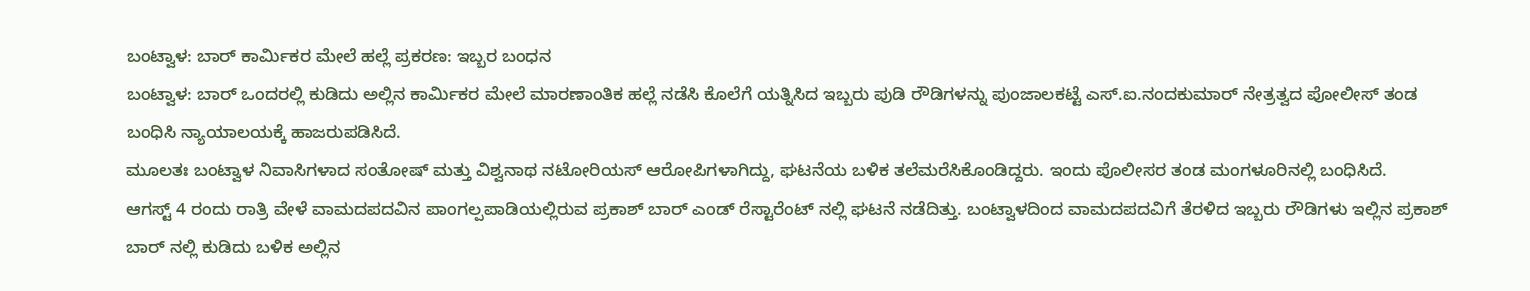ಬಂಟ್ವಾಳ: ಬಾರ್ ಕಾರ್ಮಿಕರ ಮೇಲೆ ಹಲ್ಲೆ ಪ್ರಕರಣ: ಇಬ್ಬರ ಬಂಧನ
ಬಂಟ್ವಾಳ: ಬಾರ್ ಒಂದರಲ್ಲಿ ಕುಡಿದು ಅಲ್ಲಿನ ಕಾರ್ಮಿಕರ ಮೇಲೆ ಮಾರಣಾಂತಿಕ ಹಲ್ಲೆ ನಡೆಸಿ ಕೊಲೆಗೆ ಯತ್ನಿಸಿದ ಇಬ್ಬರು ಪುಡಿ ರೌಡಿಗಳನ್ನು ಪುಂಜಾಲಕಟ್ಟೆ ಎಸ್.ಐ.ನಂದಕುಮಾರ್ ನೇತ್ರತ್ವದ ಪೋಲೀಸ್ ತಂಡ ಬಂಧಿಸಿ ನ್ಯಾಯಾಲಯಕ್ಕೆ ಹಾಜರುಪಡಿಸಿದೆ.
ಮೂಲತಃ ಬಂಟ್ವಾಳ ನಿವಾಸಿಗಳಾದ ಸಂತೋಷ್ ಮತ್ತು ವಿಶ್ವನಾಥ ನಟೋರಿಯಸ್ ಆರೋಪಿಗಳಾಗಿದ್ದು, ಘಟನೆಯ ಬಳಿಕ ತಲೆಮರೆಸಿಕೊಂಡಿದ್ದರು. ಇಂದು ಪೊಲೀಸರ ತಂಡ ಮಂಗಳೂರಿನಲ್ಲಿ ಬಂಧಿಸಿದೆ.
ಆಗಸ್ಟ್ 4 ರಂದು ರಾತ್ರಿ ವೇಳೆ ವಾಮದಪದವಿನ ಪಾಂಗಲ್ಪಪಾಡಿಯಲ್ಲಿರುವ ಪ್ರಕಾಶ್ ಬಾರ್ ಎಂಡ್ ರೆಸ್ಟಾರೆಂಟ್ ನಲ್ಲಿ ಘಟನೆ ನಡೆದಿತ್ತು. ಬಂಟ್ವಾಳದಿಂದ ವಾಮದಪದವಿಗೆ ತೆರಳಿದ ಇಬ್ಬರು ರೌಡಿಗಳು ಇಲ್ಲಿನ ಪ್ರಕಾಶ್ ಬಾರ್ ನಲ್ಲಿ ಕುಡಿದು ಬಳಿಕ ಅಲ್ಲಿನ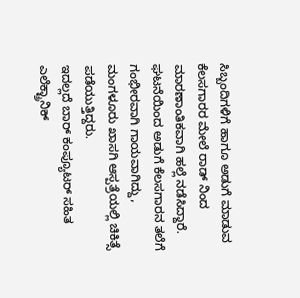ಸಿಬ್ಬಂದಿಗಳಿಗೆ ಹಾಗೂ ಅಡುಗೆ ಮಾಡುವ ಕೆಲಸಗಾರರ ಮೇಲೆ ರಾಡ್ ನಿಂದ ಮಾರಣಾಂತಿಕವಾಗಿ ಹಲ್ಲೆ ನಡೆಸಿದ್ದಾರೆ. ಘಟನೆಯಿಂದ ಅಡುಗೆ ಕೆಲಸಗಾರನ ತಲೆಗೆ ಗಂಭೀರವಾಗಿ ಗಾಯವಾಗಿದ್ದು, ಮಂಗಳೂರು ಖಾಸಗಿ ಆಸ್ಪತ್ರೆಯಲ್ಲಿ ಚಿಕಿತ್ಸೆ ಪಡೆಯುತ್ತಿದ್ದರು.
ಇದಲ್ಲದೆ ಬಾರ್ ಕಂಪ್ಯೂಟರ್ ಸಹಿತ ಎಲೆಕ್ಟ್ರಾನಿಕ್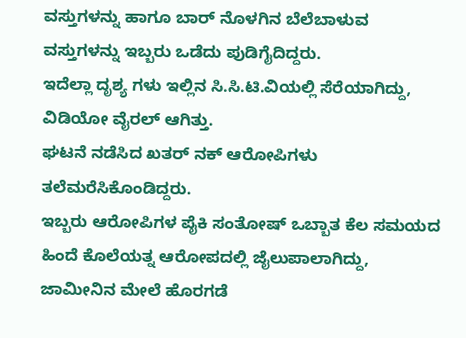ವಸ್ತುಗಳನ್ನು ಹಾಗೂ ಬಾರ್ ನೊಳಗಿನ ಬೆಲೆಬಾಳುವ ವಸ್ತುಗಳನ್ನು ಇಬ್ಬರು ಒಡೆದು ಪುಡಿಗೈದಿದ್ದರು.
ಇದೆಲ್ಲಾ ದೃಶ್ಯ ಗಳು ಇಲ್ಲಿನ ಸಿ.ಸಿ.ಟಿ.ವಿಯಲ್ಲಿ ಸೆರೆಯಾಗಿದ್ದು, ವಿಡಿಯೋ ವೈರಲ್ ಆಗಿತ್ತು.
ಘಟನೆ ನಡೆಸಿದ ಖತರ್ ನಕ್ ಆರೋಪಿಗಳು ತಲೆಮರೆಸಿಕೊಂಡಿದ್ದರು.
ಇಬ್ಬರು ಆರೋಪಿಗಳ ಪೈಕಿ ಸಂತೋಷ್ ಒಬ್ಬಾತ ಕೆಲ ಸಮಯದ ಹಿಂದೆ ಕೊಲೆಯತ್ನ ಆರೋಪದಲ್ಲಿ ಜೈಲುಪಾಲಾಗಿದ್ದು, ಜಾಮೀನಿನ ಮೇಲೆ ಹೊರಗಡೆ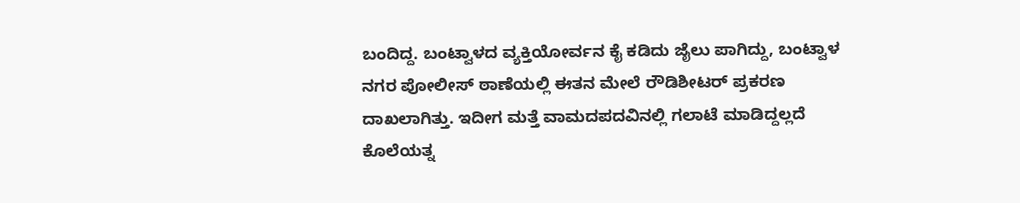ಬಂದಿದ್ದ. ಬಂಟ್ವಾಳದ ವ್ಯಕ್ತಿಯೋರ್ವನ ಕೈ ಕಡಿದು ಜೈಲು ಪಾಗಿದ್ದು, ಬಂಟ್ವಾಳ ನಗರ ಪೋಲೀಸ್ ಠಾಣೆಯಲ್ಲಿ ಈತನ ಮೇಲೆ ರೌಡಿಶೀಟರ್ ಪ್ರಕರಣ ದಾಖಲಾಗಿತ್ತು. ಇದೀಗ ಮತ್ತೆ ವಾಮದಪದವಿನಲ್ಲಿ ಗಲಾಟೆ ಮಾಡಿದ್ದಲ್ಲದೆ ಕೊಲೆಯತ್ನ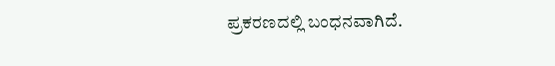ಪ್ರಕರಣದಲ್ಲಿ ಬಂಧನವಾಗಿದೆ.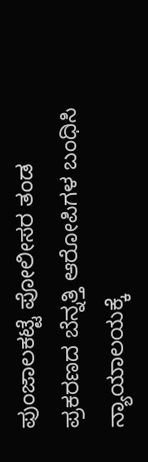ಪುಂಜಾಲಕಟ್ಟೆ ಪೋಲೀಸರ ತಂಡ ಪ್ರಕರಣದ ಬೆನ್ನತ್ತಿ ಆರೋಪಿಗಳ ಬಂಧಿಸಿ ನ್ಯಾಯಾಲಯಕ್ಕೆ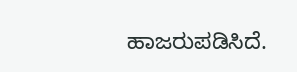ಹಾಜರುಪಡಿಸಿದೆ.